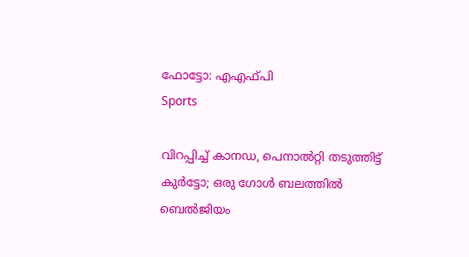ഫോട്ടോ: എഎഫ്പി
Sports

വിറപ്പിച്ച് കാനഡ, പെനാല്‍റ്റി തടുത്തിട്ട് കുര്‍ട്ടോ; ഒരു ഗോള്‍ ബലത്തില്‍ ബെല്‍ജിയം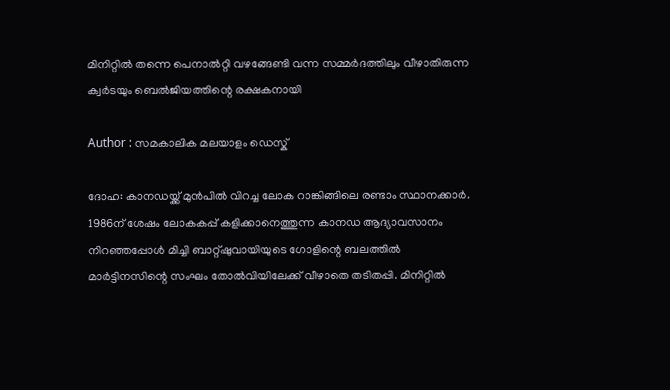മിനിറ്റില്‍ തന്നെ പെനാല്‍റ്റി വഴങ്ങേണ്ടി വന്ന സമ്മര്‍ദത്തിലും വീഴാതിരുന്ന ക്വര്‍ടയും ബെല്‍ജിയത്തിന്റെ രക്ഷകനായി

Author : സമകാലിക മലയാളം ഡെസ്ക്

ദോഹ: കാനഡയ്ക്ക് മുന്‍പില്‍ വിറച്ച ലോക റാങ്കിങ്ങിലെ രണ്ടാം സ്ഥാനക്കാര്‍. 1986ന് ശേഷം ലോകകപ്പ് കളിക്കാനെത്തുന്ന കാനഡ ആദ്യാവസാനം നിറഞ്ഞപ്പോള്‍ മിച്ചി ബാറ്റ്ഷുവായിയുടെ ഗോളിന്റെ ബലത്തില്‍ മാര്‍ട്ടിനസിന്റെ സംഘം തോല്‍വിയിലേക്ക് വീഴാതെ തടിതപ്പി. മിനിറ്റില്‍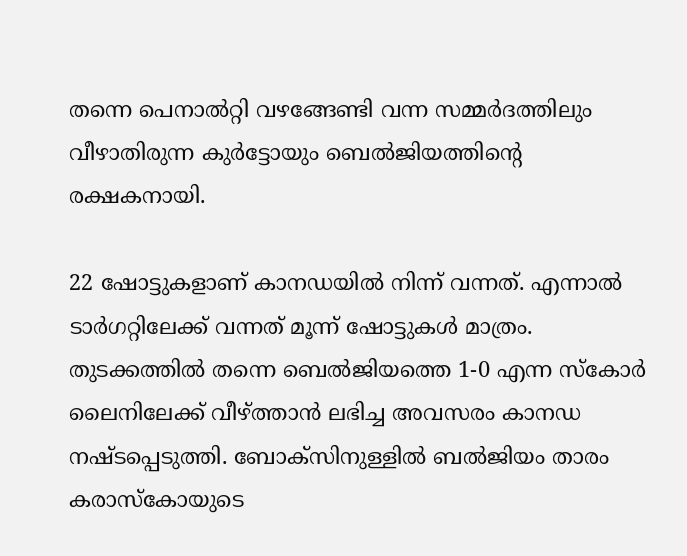തന്നെ പെനാല്‍റ്റി വഴങ്ങേണ്ടി വന്ന സമ്മര്‍ദത്തിലും വീഴാതിരുന്ന കുര്‍ട്ടോയും ബെല്‍ജിയത്തിന്റെ രക്ഷകനായി.

22 ഷോട്ടുകളാണ് കാനഡയില്‍ നിന്ന് വന്നത്. എന്നാല്‍ ടാര്‍ഗറ്റിലേക്ക് വന്നത് മൂന്ന് ഷോട്ടുകള്‍ മാത്രം. തുടക്കത്തില്‍ തന്നെ ബെല്‍ജിയത്തെ 1-0 എന്ന സ്‌കോര്‍ ലൈനിലേക്ക് വീഴ്ത്താന്‍ ലഭിച്ച അവസരം കാനഡ നഷ്ടപ്പെടുത്തി. ബോക്‌സിനുള്ളില്‍ ബല്‍ജിയം താരം കരാസ്‌കോയുടെ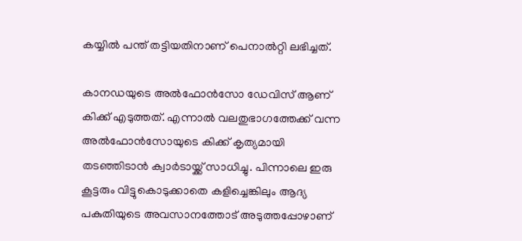കയ്യില്‍ പന്ത് തട്ടിയതിനാണ് പെനാല്‍റ്റി ലഭിച്ചത്.

കാനഡയുടെ അല്‍ഫോന്‍സോ ഡേവിസ് ആണ് കിക്ക് എടുത്തത്. എന്നാല്‍ വലതുഭാഗത്തേക്ക് വന്ന അല്‍ഫോന്‍സോയുടെ കിക്ക് കൃത്യമായി തടഞ്ഞിടാന്‍ ക്വാര്‍ടായ്ക്ക് സാധിച്ചു. പിന്നാലെ ഇരു കൂട്ടരും വിട്ടുകൊടുക്കാതെ കളിച്ചെങ്കിലും ആദ്യ പകുതിയുടെ അവസാനത്തോട് അടുത്തപ്പോഴാണ്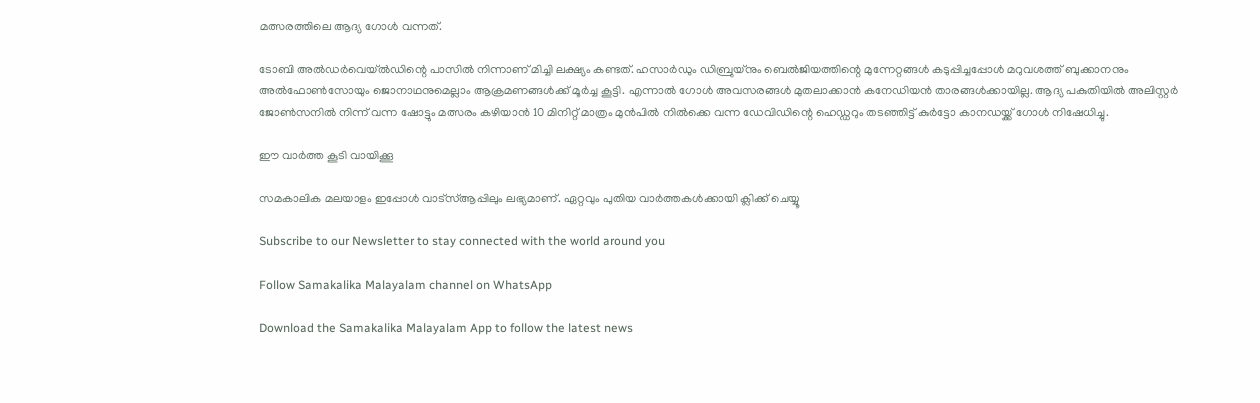മത്സരത്തിലെ ആദ്യ ഗോള്‍ വന്നത്.

ടോബി അല്‍ഡര്‍വെയ്ല്‍ഡിന്റെ പാസില്‍ നിന്നാണ് മിച്ചി ലക്ഷ്യം കണ്ടത്. ഹസാര്‍ഡും ഡിബ്രുയ്‌നും ബെല്‍ജിയത്തിന്റെ മുന്നേറ്റങ്ങള്‍ കടുപ്പിച്ചപ്പോള്‍ മറുവശത്ത് ബുക്കാനനും അല്‍ഫോണ്‍സോയും ജൊനാഥനുമെല്ലാം ആക്രമണങ്ങള്‍ക്ക് മൂര്‍ച്ച കൂട്ടി. എന്നാല്‍ ഗോള്‍ അവസരങ്ങള്‍ മുതലാക്കാന്‍ കനേഡിയന്‍ താരങ്ങള്‍ക്കായില്ല. ആദ്യ പകുതിയില്‍ അലിസ്റ്റര്‍ ജോണ്‍സനില്‍ നിന്ന് വന്ന ഷോട്ടും മത്സരം കഴിയാന്‍ 10 മിനിറ്റ് മാത്രം മുന്‍പില്‍ നില്‍ക്കെ വന്ന ഡേവിഡിന്റെ ഹെഡ്ഡറും തടഞ്ഞിട്ട് കുര്‍ട്ടോ കാനഡയ്ക്ക് ഗോള്‍ നിഷേധിച്ചു.

ഈ വാര്‍ത്ത കൂടി വായിക്കൂ

സമകാലിക മലയാളം ഇപ്പോള്‍ വാട്‌സ്ആപ്പിലും ലഭ്യമാണ്. ഏറ്റവും പുതിയ വാര്‍ത്തകള്‍ക്കായി ക്ലിക്ക് ചെയ്യൂ

Subscribe to our Newsletter to stay connected with the world around you

Follow Samakalika Malayalam channel on WhatsApp

Download the Samakalika Malayalam App to follow the latest news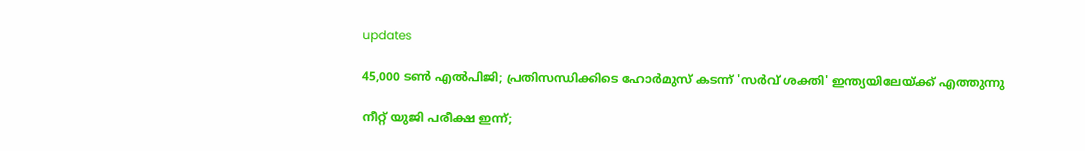updates

45,000 ടൺ എൽപിജി; പ്രതിസന്ധിക്കിടെ ഹോർമുസ് കടന്ന് 'സർവ് ശക്തി' ഇന്ത്യയിലേയ്ക്ക് എത്തുന്നു

നീറ്റ് യുജി പരീക്ഷ ഇന്ന്;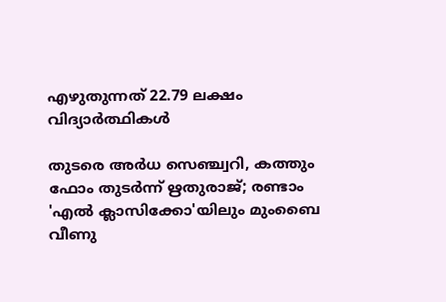എഴുതുന്നത് 22.79 ലക്ഷം വിദ്യാര്‍ത്ഥികള്‍

തുടരെ അര്‍ധ സെഞ്ച്വറി, കത്തും ഫോം തുടര്‍ന്ന് ഋതുരാജ്; രണ്ടാം 'എല്‍ ക്ലാസിക്കോ'യിലും മുംബൈ വീണു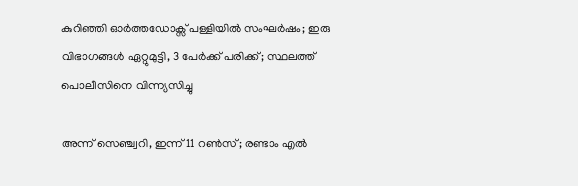കുറിഞ്ഞി ഓർത്തഡോക്സ് പള്ളിയിൽ സംഘർഷം; ഇരു വിഭാഗങ്ങൾ ഏറ്റുമുട്ടി, 3 പേർക്ക് പരിക്ക്; സ്ഥലത്ത് പൊലീസിനെ വിന്ന്യസിച്ചു

അന്ന് സെഞ്ച്വറി, ഇന്ന് 11 റണ്‍സ്; രണ്ടാം എല്‍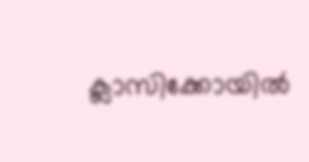ക്ലാസിക്കോയില്‍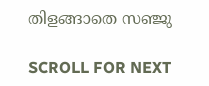തിളങ്ങാതെ സഞ്ജു

SCROLL FOR NEXT